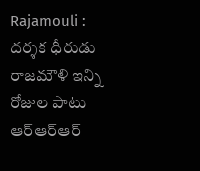Rajamouli : దర్శక ధీరుడు రాజమౌళి ఇన్ని రోజుల పాటు ఆర్ఆర్ఆర్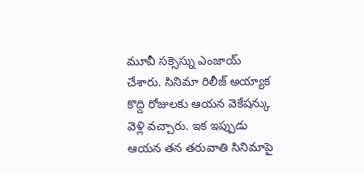మూవీ సక్సెస్ను ఎంజాయ్ చేశారు. సినిమా రిలీజ్ అయ్యాక కొద్ది రోజులకు ఆయన వెకేషన్కు వెళ్లి వచ్చారు. ఇక ఇప్పుడు ఆయన తన తరువాతి సినిమాపై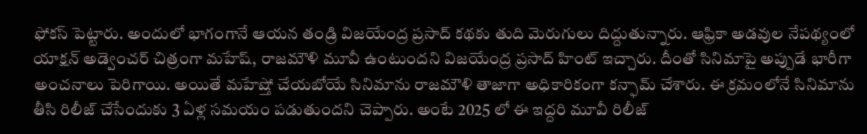ఫోకస్ పెట్టారు. అందులో భాగంగానే ఆయన తండ్రి విజయేంద్ర ప్రసాద్ కథకు తుది మెరుగులు దిద్దుతున్నారు. ఆఫ్రికా అడవుల నేపథ్యంలో యాక్షన్ అడ్వెంచర్ చిత్రంగా మహేష్, రాజమౌళి మూవీ ఉంటుందని విజయేంద్ర ప్రసాద్ హింట్ ఇచ్చారు. దీంతో సినిమాపై అప్పుడే భారీగా అంచనాలు పెరిగాయి. అయితే మహేష్తో చేయబోయే సినిమాను రాజమౌళి తాజాగా అధికారికంగా కన్ఫామ్ చేశారు. ఈ క్రమంలోనే సినిమాను తీసి రిలీజ్ చేసేందుకు 3 ఏళ్ల సమయం పడుతుందని చెప్పారు. అంటే 2025 లో ఈ ఇద్దరి మూవీ రిలీజ్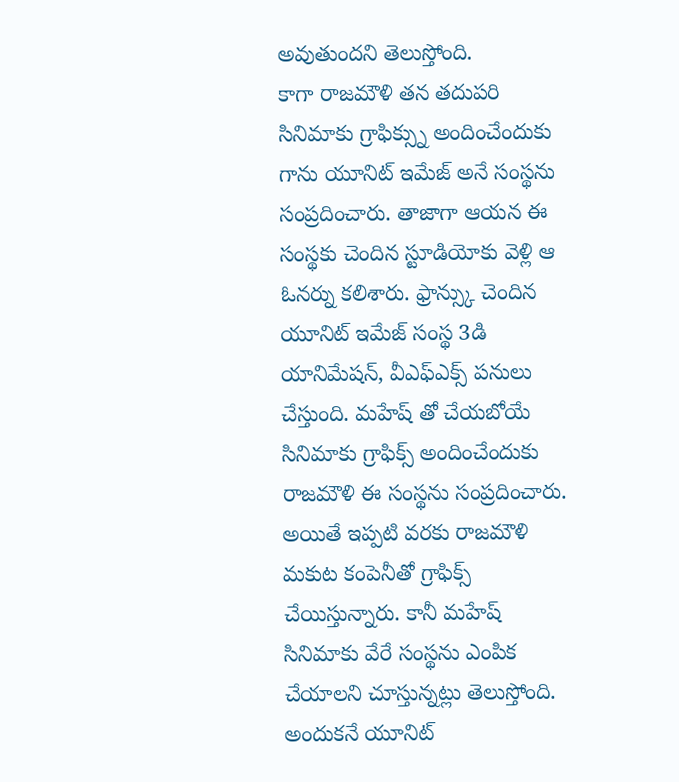అవుతుందని తెలుస్తోంది.
కాగా రాజమౌళి తన తదుపరి సినిమాకు గ్రాఫిక్స్ను అందించేందుకు గాను యూనిట్ ఇమేజ్ అనే సంస్థను సంప్రదించారు. తాజాగా ఆయన ఈ సంస్థకు చెందిన స్టూడియోకు వెళ్లి ఆ ఓనర్ను కలిశారు. ఫ్రాన్స్కు చెందిన యూనిట్ ఇమేజ్ సంస్థ 3డి యానిమేషన్, వీఎఫ్ఎక్స్ పనులు చేస్తుంది. మహేష్ తో చేయబోయే సినిమాకు గ్రాఫిక్స్ అందించేందుకు రాజమౌళి ఈ సంస్థను సంప్రదించారు. అయితే ఇప్పటి వరకు రాజమౌళి మకుట కంపెనీతో గ్రాఫిక్స్ చేయిస్తున్నారు. కానీ మహేష్ సినిమాకు వేరే సంస్థను ఎంపిక చేయాలని చూస్తున్నట్లు తెలుస్తోంది. అందుకనే యూనిట్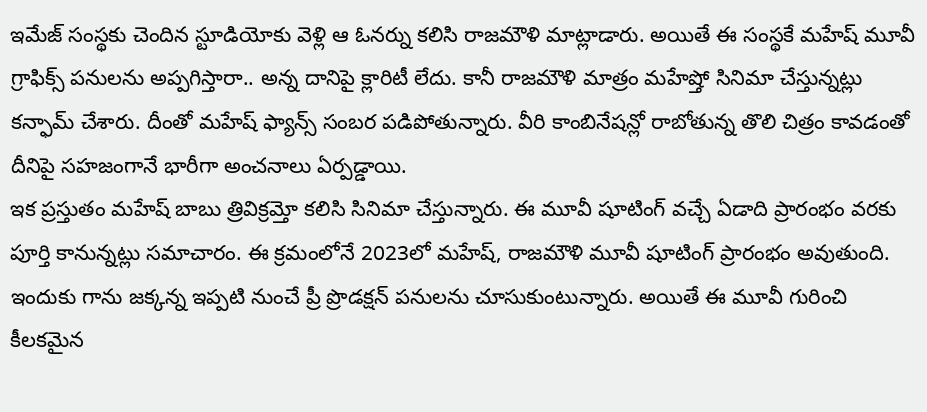ఇమేజ్ సంస్థకు చెందిన స్టూడియోకు వెళ్లి ఆ ఓనర్ను కలిసి రాజమౌళి మాట్లాడారు. అయితే ఈ సంస్థకే మహేష్ మూవీ గ్రాఫిక్స్ పనులను అప్పగిస్తారా.. అన్న దానిపై క్లారిటీ లేదు. కానీ రాజమౌళి మాత్రం మహేష్తో సినిమా చేస్తున్నట్లు కన్ఫామ్ చేశారు. దీంతో మహేష్ ఫ్యాన్స్ సంబర పడిపోతున్నారు. వీరి కాంబినేషన్లో రాబోతున్న తొలి చిత్రం కావడంతో దీనిపై సహజంగానే భారీగా అంచనాలు ఏర్పడ్డాయి.
ఇక ప్రస్తుతం మహేష్ బాబు త్రివిక్రమ్తో కలిసి సినిమా చేస్తున్నారు. ఈ మూవీ షూటింగ్ వచ్చే ఏడాది ప్రారంభం వరకు పూర్తి కానున్నట్లు సమాచారం. ఈ క్రమంలోనే 2023లో మహేష్, రాజమౌళి మూవీ షూటింగ్ ప్రారంభం అవుతుంది. ఇందుకు గాను జక్కన్న ఇప్పటి నుంచే ప్రీ ప్రొడక్షన్ పనులను చూసుకుంటున్నారు. అయితే ఈ మూవీ గురించి కీలకమైన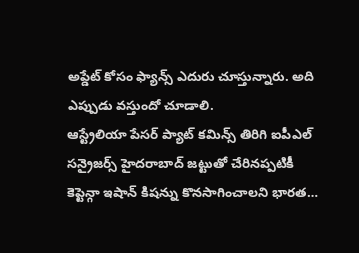అప్డేట్ కోసం ఫ్యాన్స్ ఎదురు చూస్తున్నారు. అది ఎప్పుడు వస్తుందో చూడాలి.
ఆస్ట్రేలియా పేసర్ ప్యాట్ కమిన్స్ తిరిగి ఐపీఎల్ సన్రైజర్స్ హైదరాబాద్ జట్టుతో చేరినప్పటికీ కెప్టెన్గా ఇషాన్ కిషన్ను కొనసాగించాలని భారత…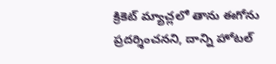క్రికెట్ మ్యాచ్లలో తాను ఈగోను ప్రదర్శించనని, దాన్ని హోటల్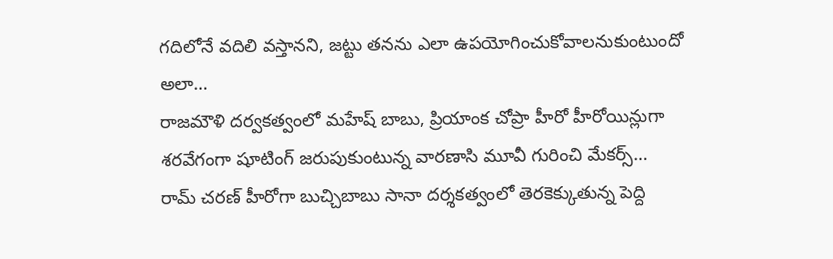గదిలోనే వదిలి వస్తానని, జట్టు తనను ఎలా ఉపయోగించుకోవాలనుకుంటుందో అలా…
రాజమౌళి దర్వకత్వంలో మహేష్ బాబు, ప్రియాంక చోప్రా హీరో హీరోయిన్లుగా శరవేగంగా షూటింగ్ జరుపుకుంటున్న వారణాసి మూవీ గురించి మేకర్స్…
రామ్ చరణ్ హీరోగా బుచ్చిబాబు సానా దర్శకత్వంలో తెరకెక్కుతున్న పెద్ది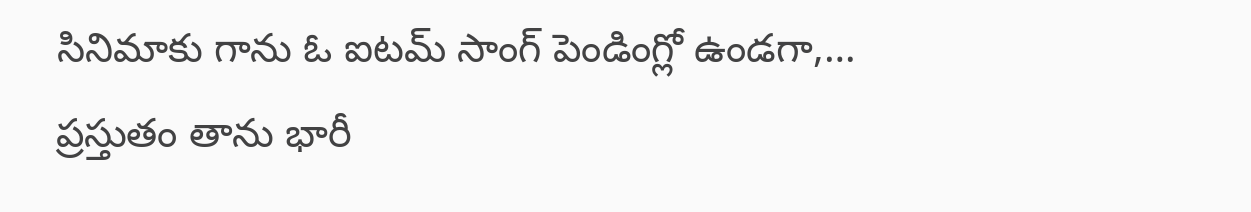సినిమాకు గాను ఓ ఐటమ్ సాంగ్ పెండింగ్లో ఉండగా,…
ప్రస్తుతం తాను భారీ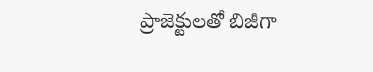ప్రాజెక్టులతో బిజీగా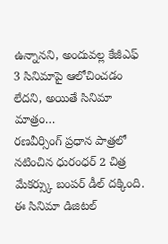ఉన్నానని, అందువల్ల కేజీఎఫ్ 3 సినిమాపై ఆలోచించడం లేదని, అయితే సినిమా మాత్రం…
రణవీర్సింగ్ ప్రధాన పాత్రలో నటించిన ధురంధర్ 2 చిత్ర మేకర్స్కు బంపర్ డీల్ దక్కింది. ఈ సినిమా డిజిటల్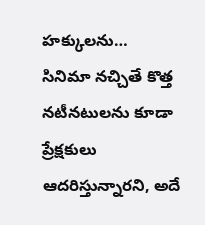హక్కులను…
సినిమా నచ్చితే కొత్త నటీనటులను కూడా ప్రేక్షకులు ఆదరిస్తున్నారని, అదే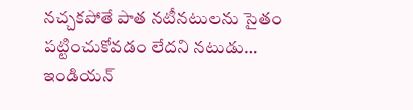నచ్చకపోతే పాత నటీనటులను సైతం పట్టించుకోవడం లేదని నటుడు…
ఇండియన్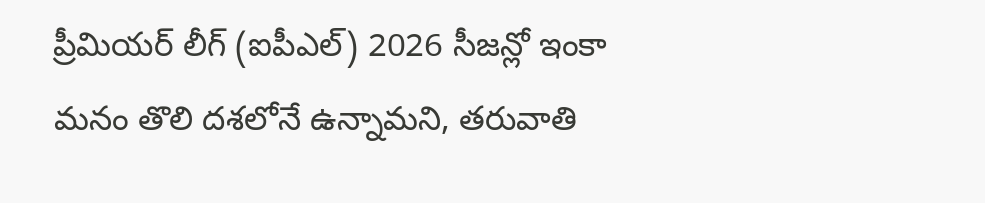ప్రీమియర్ లీగ్ (ఐపీఎల్) 2026 సీజన్లో ఇంకా మనం తొలి దశలోనే ఉన్నామని, తరువాతి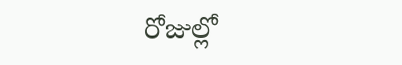రోజుల్లో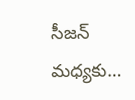సీజన్ మధ్యకు…